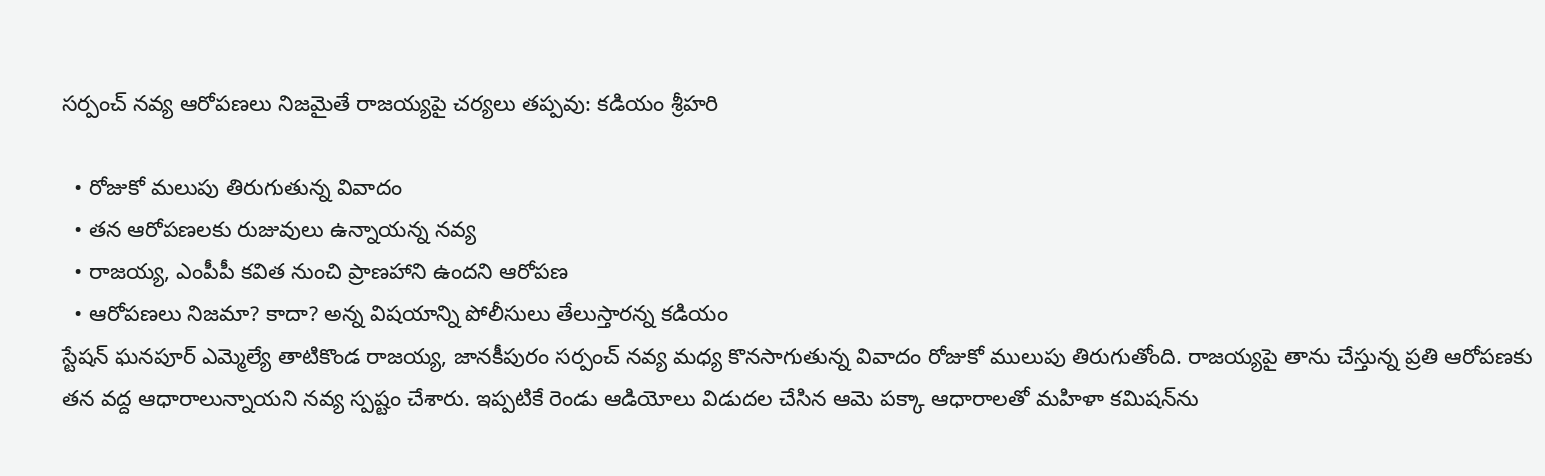సర్పంచ్ నవ్య ఆరోపణలు నిజమైతే రాజయ్యపై చర్యలు తప్పవు: కడియం శ్రీహరి

  • రోజుకో మలుపు తిరుగుతున్న వివాదం
  • తన ఆరోపణలకు రుజువులు ఉన్నాయన్న నవ్య
  • రాజయ్య, ఎంపీపీ కవిత నుంచి ప్రాణహాని ఉందని ఆరోపణ
  • ఆరోపణలు నిజమా? కాదా? అన్న విషయాన్ని పోలీసులు తేలుస్తారన్న కడియం
స్టేషన్ ఘనపూర్ ఎమ్మెల్యే తాటికొండ రాజయ్య, జానకీపురం సర్పంచ్ నవ్య మధ్య కొనసాగుతున్న వివాదం రోజుకో ములుపు తిరుగుతోంది. రాజయ్యపై తాను చేస్తున్న ప్రతి ఆరోపణకు తన వద్ద ఆధారాలున్నాయని నవ్య స్పష్టం చేశారు. ఇప్పటికే రెండు ఆడియోలు విడుదల చేసిన ఆమె పక్కా ఆధారాలతో మహిళా కమిషన్‌ను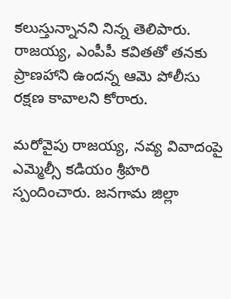కలుస్తున్నానని నిన్న తెలిపారు. రాజయ్య, ఎంపీపీ కవితతో తనకు ప్రాణహాని ఉందన్న ఆమె పోలీసు రక్షణ కావాలని కోరారు.

మరోవైపు రాజయ్య, నవ్య వివాదంపై ఎమ్మెల్సీ కడియం శ్రీహరి స్పందించారు. జనగామ జిల్లా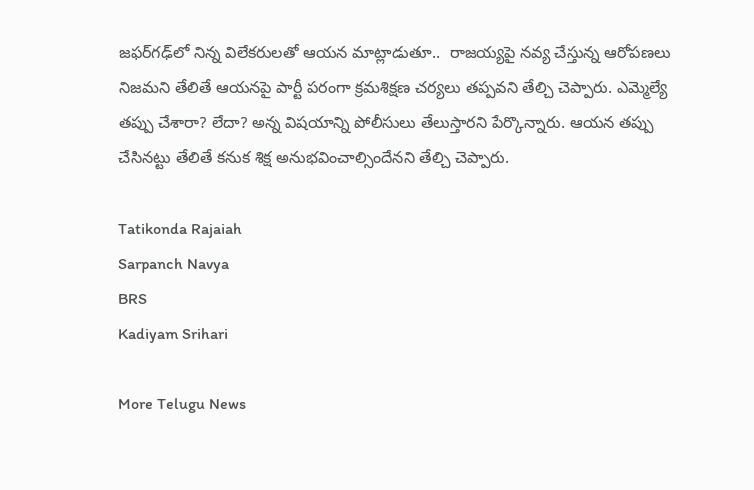జఫర్‌గఢ్‌లో నిన్న విలేకరులతో ఆయన మాట్లాడుతూ..  రాజయ్యపై నవ్య చేస్తున్న ఆరోపణలు నిజమని తేలితే ఆయనపై పార్టీ పరంగా క్రమశిక్షణ చర్యలు తప్పవని తేల్చి చెప్పారు. ఎమ్మెల్యే తప్పు చేశారా? లేదా? అన్న విషయాన్ని పోలీసులు తేలుస్తారని పేర్కొన్నారు. ఆయన తప్పు చేసినట్టు తేలితే కనుక శిక్ష అనుభవించాల్సిందేనని తేల్చి చెప్పారు.

Tatikonda Rajaiah
Sarpanch Navya
BRS
Kadiyam Srihari

More Telugu News